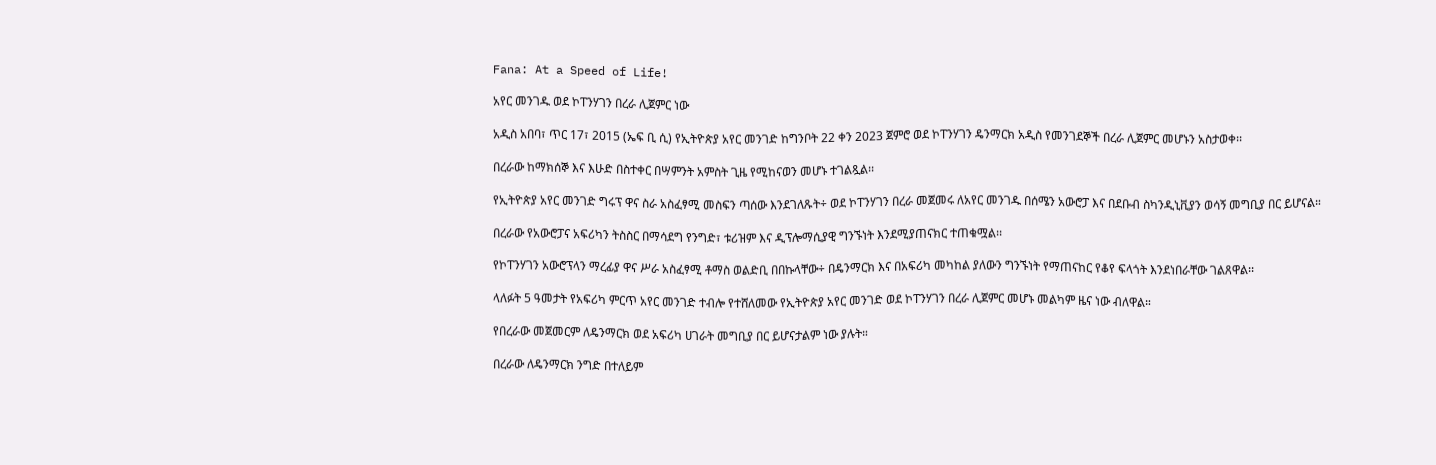Fana: At a Speed of Life!

አየር መንገዱ ወደ ኮፐንሃገን በረራ ሊጀምር ነው

አዲስ አበባ፣ ጥር 17፣ 2015 (ኤፍ ቢ ሲ) የኢትዮጵያ አየር መንገድ ከግንቦት 22 ቀን 2023 ጀምሮ ወደ ኮፐንሃገን ዴንማርክ አዲስ የመንገደኞች በረራ ሊጀምር መሆኑን አስታወቀ፡፡

በረራው ከማክሰኞ እና እሁድ በስተቀር በሣምንት አምስት ጊዜ የሚከናወን መሆኑ ተገልጿል፡፡

የኢትዮጵያ አየር መንገድ ግሩፕ ዋና ስራ አስፈፃሚ መስፍን ጣሰው እንደገለጹት÷ ወደ ኮፐንሃገን በረራ መጀመሩ ለአየር መንገዱ በሰሜን አውሮፓ እና በደቡብ ስካንዲኒቪያን ወሳኝ መግቢያ በር ይሆናል።

በረራው የአውሮፓና አፍሪካን ትስስር በማሳደግ የንግድ፣ ቱሪዝም እና ዲፕሎማሲያዊ ግንኙነት እንደሚያጠናክር ተጠቁሟል፡፡

የኮፐንሃገን አውሮፕላን ማረፊያ ዋና ሥራ አስፈፃሚ ቶማስ ወልድቢ በበኩላቸው÷ በዴንማርክ እና በአፍሪካ መካከል ያለውን ግንኙነት የማጠናከር የቆየ ፍላጎት እንደነበራቸው ገልጸዋል፡፡

ላለፉት 5 ዓመታት የአፍሪካ ምርጥ አየር መንገድ ተብሎ የተሸለመው የኢትዮጵያ አየር መንገድ ወደ ኮፐንሃገን በረራ ሊጀምር መሆኑ መልካም ዜና ነው ብለዋል።

የበረራው መጀመርም ለዴንማርክ ወደ አፍሪካ ሀገራት መግቢያ በር ይሆናታልም ነው ያሉት።

በረራው ለዴንማርክ ንግድ በተለይም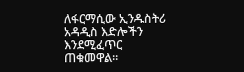ለፋርማሲው ኢንዱስትሪ አዳዲስ እድሎችን እንደሚፈጥር ጠቁመዋል።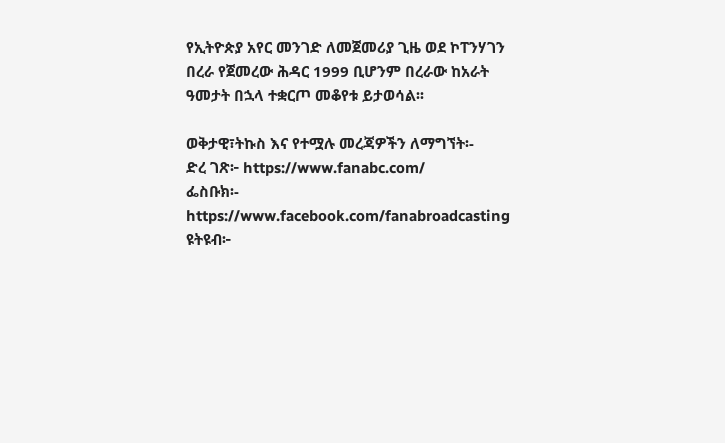የኢትዮጵያ አየር መንገድ ለመጀመሪያ ጊዜ ወደ ኮፐንሃገን በረራ የጀመረው ሕዳር 1999 ቢሆንም በረራው ከአራት ዓመታት በኋላ ተቋርጦ መቆየቱ ይታወሳል፡፡

ወቅታዊ፣ትኩስ እና የተሟሉ መረጃዎችን ለማግኘት፡-
ድረ ገጽ፦ https://www.fanabc.com/
ፌስቡክ፡- https://www.facebook.com/fanabroadcasting
ዩትዩብ፦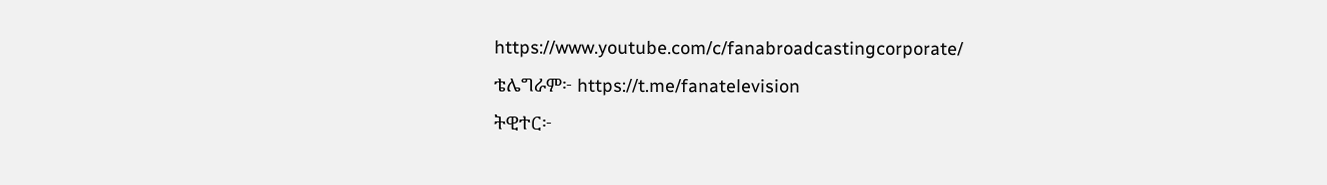https://www.youtube.com/c/fanabroadcastingcorporate/
ቴሌግራም፦ https://t.me/fanatelevision
ትዊተር፦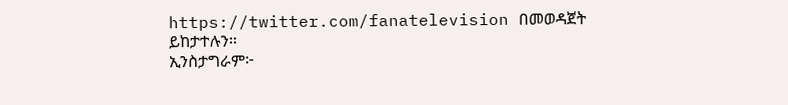https://twitter.com/fanatelevision በመወዳጀት ይከታተሉን፡፡
ኢንስታግራም፦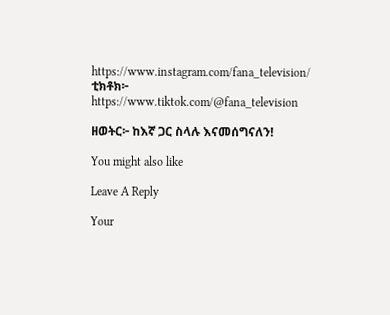https://www.instagram.com/fana_television/
ቲክቶክ፦ https://www.tiktok.com/@fana_television

ዘወትር፦ ከእኛ ጋር ስላሉ እናመሰግናለን!

You might also like

Leave A Reply

Your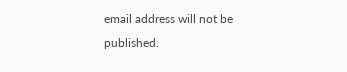email address will not be published.